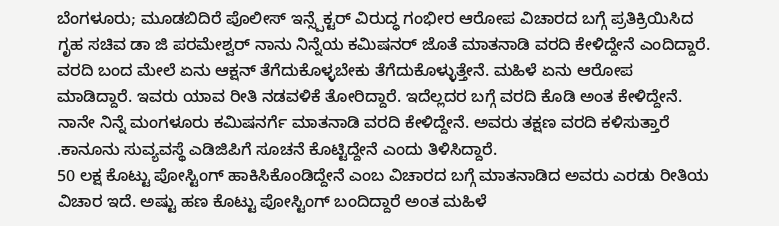ಬೆಂಗಳೂರು; ಮೂಡಬಿದಿರೆ ಪೊಲೀಸ್ ಇನ್ಸ್ಪೆಕ್ಟರ್ ವಿರುದ್ಧ ಗಂಭೀರ ಆರೋಪ ವಿಚಾರದ ಬಗ್ಗೆ ಪ್ರತಿಕ್ರಿಯಿಸಿದ ಗೃಹ ಸಚಿವ ಡಾ ಜಿ ಪರಮೇಶ್ವರ್ ನಾನು ನಿನ್ನೆಯ ಕಮಿಷನರ್ ಜೊತೆ ಮಾತನಾಡಿ ವರದಿ ಕೇಳಿದ್ದೇನೆ ಎಂದಿದ್ದಾರೆ.
ವರದಿ ಬಂದ ಮೇಲೆ ಏನು ಆಕ್ಷನ್ ತೆಗೆದುಕೊಳ್ಳಬೇಕು ತೆಗೆದುಕೊಳ್ಳುತ್ತೇನೆ. ಮಹಿಳೆ ಏನು ಆರೋಪ ಮಾಡಿದ್ದಾರೆ. ಇವರು ಯಾವ ರೀತಿ ನಡವಳಿಕೆ ತೋರಿದ್ದಾರೆ. ಇದೆಲ್ಲದರ ಬಗ್ಗೆ ವರದಿ ಕೊಡಿ ಅಂತ ಕೇಳಿದ್ದೇನೆ. ನಾನೇ ನಿನ್ನೆ ಮಂಗಳೂರು ಕಮಿಷನರ್ಗೆ ಮಾತನಾಡಿ ವರದಿ ಕೇಳಿದ್ದೇನೆ. ಅವರು ತಕ್ಷಣ ವರದಿ ಕಳಿಸುತ್ತಾರೆ .ಕಾನೂನು ಸುವ್ಯವಸ್ಥೆ ಎಡಿಜಿಪಿಗೆ ಸೂಚನೆ ಕೊಟ್ಟಿದ್ದೇನೆ ಎಂದು ತಿಳಿಸಿದ್ದಾರೆ.
50 ಲಕ್ಷ ಕೊಟ್ಟು ಪೋಸ್ಟಿಂಗ್ ಹಾಕಿಸಿಕೊಂಡಿದ್ದೇನೆ ಎಂಬ ವಿಚಾರದ ಬಗ್ಗೆ ಮಾತನಾಡಿದ ಅವರು ಎರಡು ರೀತಿಯ ವಿಚಾರ ಇದೆ. ಅಷ್ಟು ಹಣ ಕೊಟ್ಟು ಪೋಸ್ಟಿಂಗ್ ಬಂದಿದ್ದಾರೆ ಅಂತ ಮಹಿಳೆ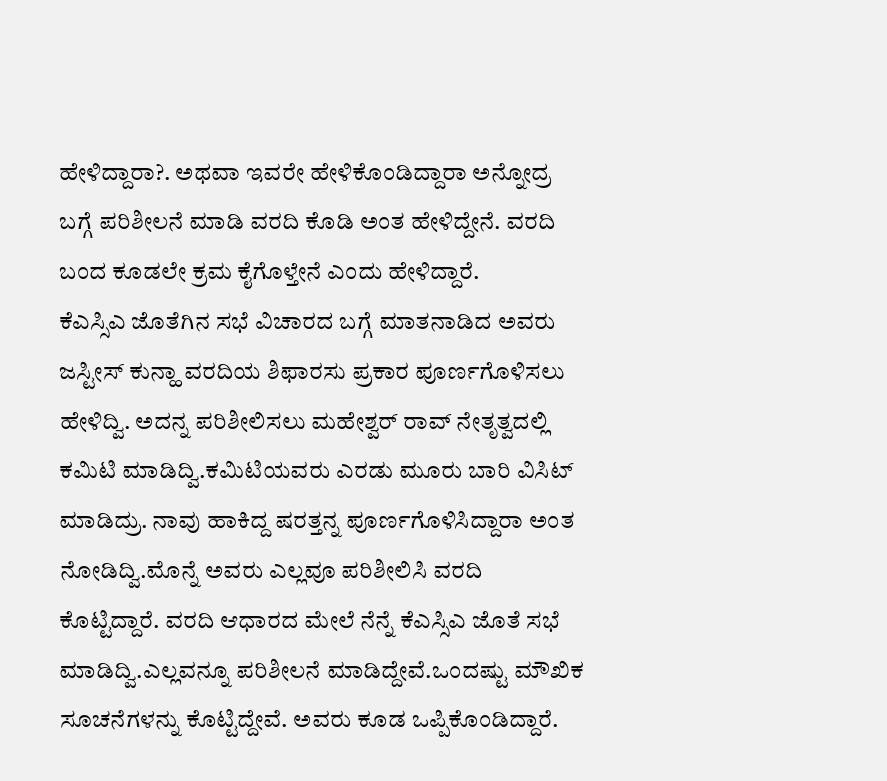ಹೇಳಿದ್ದಾರಾ?. ಅಥವಾ ಇವರೇ ಹೇಳಿಕೊಂಡಿದ್ದಾರಾ ಅನ್ನೋದ್ರ ಬಗ್ಗೆ ಪರಿಶೀಲನೆ ಮಾಡಿ ವರದಿ ಕೊಡಿ ಅಂತ ಹೇಳಿದ್ದೇನೆ. ವರದಿ ಬಂದ ಕೂಡಲೇ ಕ್ರಮ ಕೈಗೊಳ್ತೇನೆ ಎಂದು ಹೇಳಿದ್ದಾರೆ.
ಕೆಎಸ್ಸಿಎ ಜೊತೆಗಿನ ಸಭೆ ವಿಚಾರದ ಬಗ್ಗೆ ಮಾತನಾಡಿದ ಅವರು ಜಸ್ಟೀಸ್ ಕುನ್ಹಾ ವರದಿಯ ಶಿಫಾರಸು ಪ್ರಕಾರ ಪೂರ್ಣಗೊಳಿಸಲು ಹೇಳಿದ್ವಿ. ಅದನ್ನ ಪರಿಶೀಲಿಸಲು ಮಹೇಶ್ವರ್ ರಾವ್ ನೇತೃತ್ವದಲ್ಲಿ ಕಮಿಟಿ ಮಾಡಿದ್ವಿ.ಕಮಿಟಿಯವರು ಎರಡು ಮೂರು ಬಾರಿ ವಿಸಿಟ್ ಮಾಡಿದ್ರು. ನಾವು ಹಾಕಿದ್ದ ಷರತ್ತನ್ನ ಪೂರ್ಣಗೊಳಿಸಿದ್ದಾರಾ ಅಂತ ನೋಡಿದ್ವಿ.ಮೊನ್ನೆ ಅವರು ಎಲ್ಲವೂ ಪರಿಶೀಲಿಸಿ ವರದಿ ಕೊಟ್ಟಿದ್ದಾರೆ. ವರದಿ ಆಧಾರದ ಮೇಲೆ ನೆನ್ನೆ ಕೆಎಸ್ಸಿಎ ಜೊತೆ ಸಭೆ ಮಾಡಿದ್ವಿ.ಎಲ್ಲವನ್ನೂ ಪರಿಶೀಲನೆ ಮಾಡಿದ್ದೇವೆ.ಒಂದಷ್ಟು ಮೌಖಿಕ ಸೂಚನೆಗಳನ್ನು ಕೊಟ್ಟಿದ್ದೇವೆ. ಅವರು ಕೂಡ ಒಪ್ಪಿಕೊಂಡಿದ್ದಾರೆ.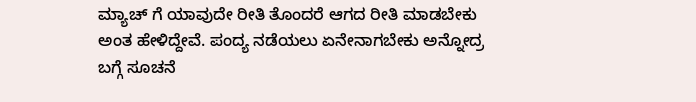ಮ್ಯಾಚ್ ಗೆ ಯಾವುದೇ ರೀತಿ ತೊಂದರೆ ಆಗದ ರೀತಿ ಮಾಡಬೇಕು ಅಂತ ಹೇಳಿದ್ದೇವೆ. ಪಂದ್ಯ ನಡೆಯಲು ಏನೇನಾಗಬೇಕು ಅನ್ನೋದ್ರ ಬಗ್ಗೆ ಸೂಚನೆ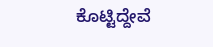ಕೊಟ್ಟಿದ್ದೇವೆ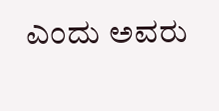ಎಂದು ಅವರು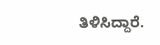ತಿಳಿಸಿದ್ದಾರೆ.